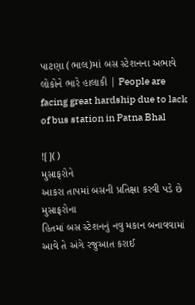પાટણા (ભાલ)માં બસ સ્ટેશનના અભાવે લોકોને ભારે હાલાકી | People are facing great hardship due to lack of bus station in Patna Bhal

![]()
મુસાફરોને
આકરા તાપમાં બસની પ્રતિક્ષા કરવી પડે છે
મુસાફરોના
હિતમાં બસ સ્ટેશનનું નવુ મકાન બનાવવામાં આવે તે અંગે રજુઆત કરાઈ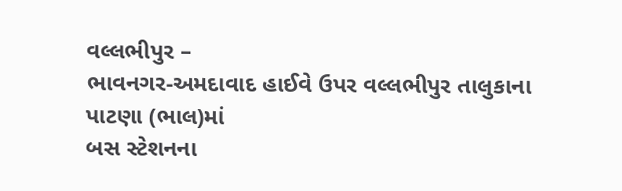વલ્લભીપુર –
ભાવનગર-અમદાવાદ હાઈવે ઉપર વલ્લભીપુર તાલુકાના પાટણા (ભાલ)માં
બસ સ્ટેશનના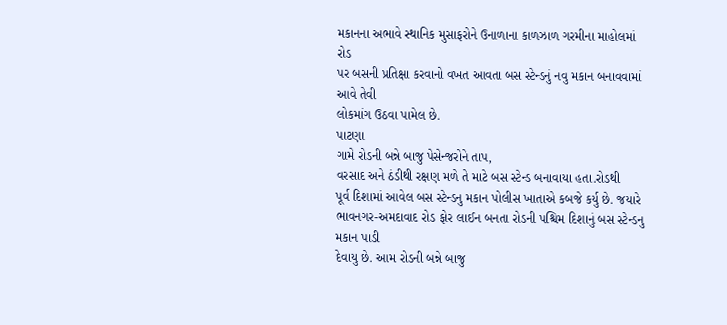મકાનના અભાવે સ્થાનિક મુસાફરોને ઉનાળાના કાળઝાળ ગરમીના માહોલમાં રોડ
પર બસની પ્રતિક્ષા કરવાનો વખત આવતા બસ સ્ટેન્ડનું નવુ મકાન બનાવવામાં આવે તેવી
લોકમાંગ ઉઠવા પામેલ છે.
પાટણા
ગામે રોડની બન્ને બાજુ પેસેન્જરોને તાપ,
વરસાદ અને ઠંડીથી રક્ષણ મળે તે માટે બસ સ્ટેન્ડ બનાવાયા હતા.રોડથી
પૂર્વ દિશામાં આવેલ બસ સ્ટેન્ડનુ મકાન પોલીસ ખાતાએ કબજે કર્યુ છે. જયારે
ભાવનગર-અમદાવાદ રોડ ફોર લાઈન બનતા રોડની પશ્ચિમ દિશાનું બસ સ્ટેન્ડનુ મકાન પાડી
દેવાયુ છે. આમ રોડની બન્ને બાજુ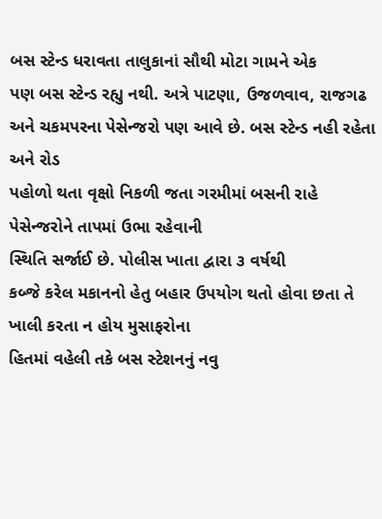બસ સ્ટેન્ડ ધરાવતા તાલુકાનાં સૌથી મોટા ગામને એક
પણ બસ સ્ટેન્ડ રહ્યુ નથી. અત્રે પાટણા, ઉજળવાવ, રાજગઢ અને ચકમપરના પેસેન્જરો પણ આવે છે. બસ સ્ટેન્ડ નહી રહેતા અને રોડ
પહોળો થતા વૃક્ષો નિકળી જતા ગરમીમાં બસની રાહે પેસેન્જરોને તાપમાં ઉભા રહેવાની
સ્થિતિ સર્જાઈ છે. પોલીસ ખાતા દ્વારા ૩ વર્ષથી
કબ્જે કરેલ મકાનનો હેતુ બહાર ઉપયોગ થતો હોવા છતા તે ખાલી કરતા ન હોય મુસાફરોના
હિતમાં વહેલી તકે બસ સ્ટેશનનું નવુ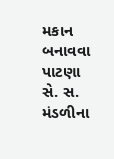મકાન બનાવવા પાટણા સે. સ. મંડળીના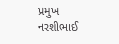પ્રમુખ
નરશીભાઈ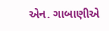એન. ગાબાણીએ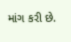માંગ કરી છે.